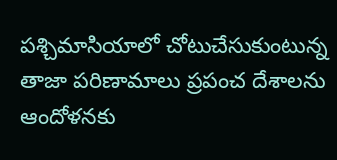పశ్చిమాసియాలో చోటుచేసుకుంటున్న తాజా పరిణామాలు ప్రపంచ దేశాలను ఆందోళనకు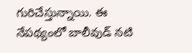గురిచేస్తున్నాయి. ఈ నేపథ్యంలో బాలీవుడ్ నటి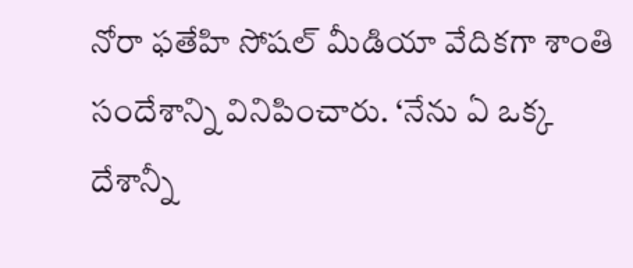నోరా ఫతేహి సోషల్ మీడియా వేదికగా శాంతి సందేశాన్ని వినిపించారు. ‘నేను ఏ ఒక్క దేశాన్నీ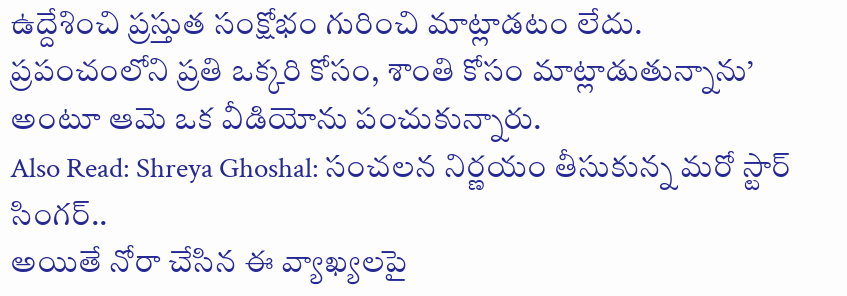ఉద్దేశించి ప్రస్తుత సంక్షోభం గురించి మాట్లాడటం లేదు. ప్రపంచంలోని ప్రతి ఒక్కరి కోసం, శాంతి కోసం మాట్లాడుతున్నాను’ అంటూ ఆమె ఒక వీడియోను పంచుకున్నారు.
Also Read: Shreya Ghoshal: సంచలన నిర్ణయం తీసుకున్న మరో స్టార్ సింగర్..
అయితే నోరా చేసిన ఈ వ్యాఖ్యలపై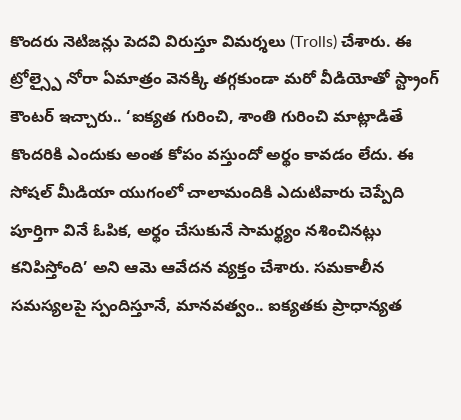కొందరు నెటిజన్లు పెదవి విరుస్తూ విమర్శలు (Trolls) చేశారు. ఈ ట్రోల్స్పై నోరా ఏమాత్రం వెనక్కి తగ్గకుండా మరో వీడియోతో స్ట్రాంగ్ కౌంటర్ ఇచ్చారు.. ‘ఐక్యత గురించి, శాంతి గురించి మాట్లాడితే కొందరికి ఎందుకు అంత కోపం వస్తుందో అర్థం కావడం లేదు. ఈ సోషల్ మీడియా యుగంలో చాలామందికి ఎదుటివారు చెప్పేది పూర్తిగా వినే ఓపిక, అర్థం చేసుకునే సామర్థ్యం నశించినట్లు కనిపిస్తోంది’ అని ఆమె ఆవేదన వ్యక్తం చేశారు. సమకాలీన సమస్యలపై స్పందిస్తూనే, మానవత్వం.. ఐక్యతకు ప్రాధాన్యత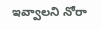ఇవ్వాలని నోరా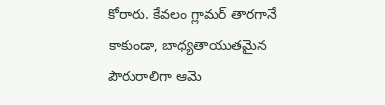కోరారు. కేవలం గ్లామర్ తారగానే కాకుండా, బాధ్యతాయుతమైన పౌరురాలిగా ఆమె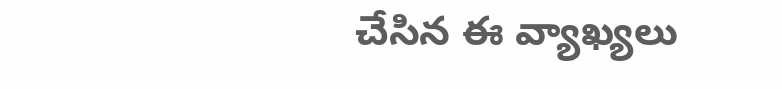చేసిన ఈ వ్యాఖ్యలు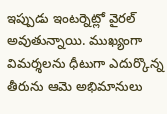ఇప్పుడు ఇంటర్నెట్లో వైరల్ అవుతున్నాయి. ముఖ్యంగా విమర్శలను ధీటుగా ఎదుర్కొన్న తీరును ఆమె అభిమానులు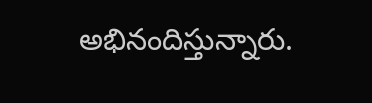అభినందిస్తున్నారు.